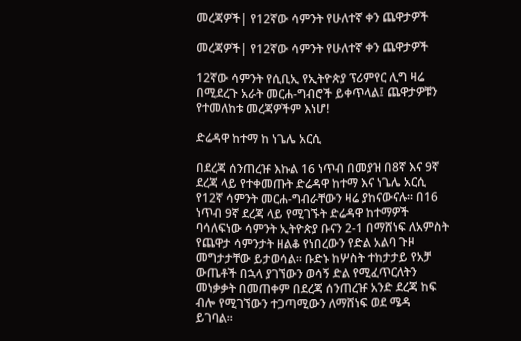መረጃዎች| የ12ኛው ሳምንት የሁለተኛ ቀን ጨዋታዎች

መረጃዎች| የ12ኛው ሳምንት የሁለተኛ ቀን ጨዋታዎች

12ኛው ሳምንት የሲቢኢ የኢትዮጵያ ፕሪምየር ሊግ ዛሬ በሚደረጉ አራት መርሐ-ግብሮች ይቀጥላል፤ ጨዋታዎቹን የተመለከቱ መረጃዎችም እነሆ!

ድሬዳዋ ከተማ ከ ነጌሌ አርሲ

በደረጃ ሰንጠረዡ እኩል 16 ነጥብ በመያዝ በ8ኛ እና 9ኛ ደረጃ ላይ የተቀመጡት ድሬዳዋ ከተማ እና ነጌሌ አርሲ የ12ኛ ሳምንት መርሐ-ግብራቸውን ዛሬ ያከናውናሉ። በ16 ነጥብ 9ኛ ደረጃ ላይ የሚገኙት ድሬዳዋ ከተማዎች ባሳለፍነው ሳምንት ኢትዮጵያ ቡናን 2-1 በማሸነፍ ለአምስት የጨዋታ ሳምንታት ዘልቆ የነበረውን የድል አልባ ጉዞ መግታታቸው ይታወሳል። ቡድኑ ከሦስት ተከታታይ የአቻ ውጤቶች በኋላ ያገኘውን ወሳኝ ድል የሚፈጥርለትን መነቃቃት በመጠቀም በደረጃ ሰንጠረዡ አንድ ደረጃ ከፍ ብሎ የሚገኘውን ተጋጣሚውን ለማሸነፍ ወደ ሜዳ ይገባል።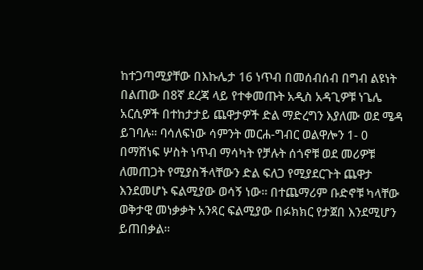ከተጋጣሚያቸው በእኩሌታ 16 ነጥብ በመሰብሰብ በግብ ልዩነት በልጠው በ8ኛ ደረጃ ላይ የተቀመጡት አዲስ አዳጊዎቹ ነጌሌ አርሲዎች በተከታታይ ጨዋታዎች ድል ማድረግን እያለሙ ወደ ሜዳ ይገባሉ። ባሳለፍነው ሳምንት መርሐ-ግብር ወልዋሎን 1- 0 በማሸነፍ ሦስት ነጥብ ማሳካት የቻሉት ሰጎኖቹ ወደ መሪዎቹ ለመጠጋት የሚያስችላቸውን ድል ፍለጋ የሚያደርጉት ጨዋታ እንደመሆኑ ፍልሚያው ወሳኝ ነው። በተጨማሪም ቡድኖቹ ካላቸው ወቅታዊ መነቃቃት አንጻር ፍልሚያው በፉክክር የታጀበ እንደሚሆን ይጠበቃል።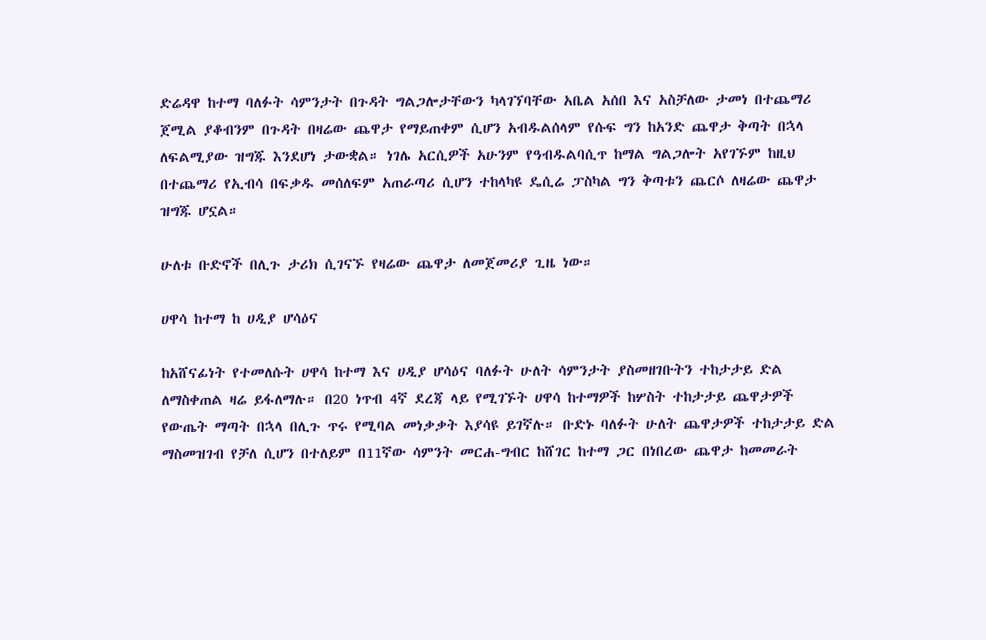ድሬዳዋ ከተማ ባለፉት ሳምንታት በጉዳት ግልጋሎታቸውን ካላገኘባቸው አቤል አሰበ እና አስቻለው ታመነ በተጨማሪ ጀሚል ያቆብንም በጉዳት በዛሬው ጨዋታ የማይጠቀም ሲሆን አብዱልሰላም የሱፍ ግን ከአንድ ጨዋታ ቅጣት በኋላ ለፍልሚያው ዝግጁ እንደሆነ ታውቋል። ነገሌ አርሲዎች አሁንም የዓብዱልባሲጥ ከማል ግልጋሎት አየገኙም ከዚህ በተጨማሪ የኢብሳ በፍቃዱ መሰለፍም አጠራጣሪ ሲሆን ተከላካዩ ዴሲሬ ፓስካል ግን ቅጣቱን ጨርሶ ለዛሬው ጨዋታ ዝግጁ ሆኗል።

ሁለቱ ቡድኖች በሊጉ ታሪክ ሲገናኙ የዛሬው ጨዋታ ለመጀመሪያ ጊዜ ነው።

ሀዋሳ ከተማ ከ ሀዲያ ሆሳዕና

ከአሸናፊነት የተመለሱት ሀዋሳ ከተማ እና ሀዲያ ሆሳዕና ባለፉት ሁለት ሳምንታት ያስመዘገቡትን ተከታታይ ድል ለማስቀጠል ዛሬ ይፋለማሉ። በ20 ነጥብ 4ኛ ደረጃ ላይ የሚገኙት ሀዋሳ ከተማዎች ከሦስት ተከታታይ ጨዋታዎች የውጤት ማጣት በኋላ በሊጉ ጥሩ የሚባል መነቃቃት እያሳዩ ይገኛሉ። ቡድኑ ባለፉት ሁለት ጨዋታዎች ተከታታይ ድል ማስመዝገብ የቻለ ሲሆን በተለይም በ11ኛው ሳምንት መርሐ-ግብር ከሸገር ከተማ ጋር በነበረው ጨዋታ ከመመራት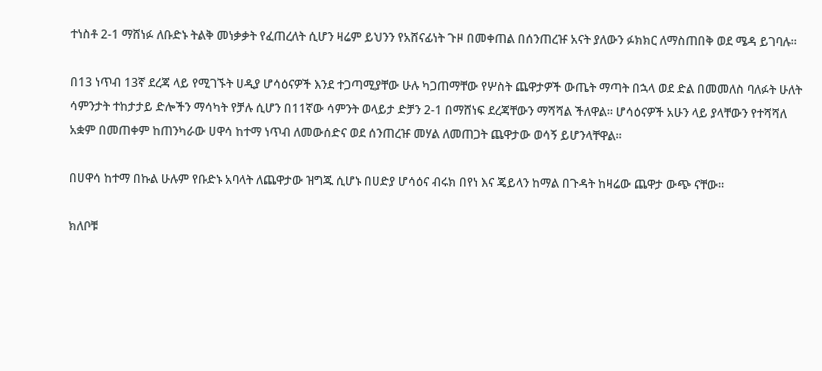ተነስቶ 2-1 ማሸነፉ ለቡድኑ ትልቅ መነቃቃት የፈጠረለት ሲሆን ዛሬም ይህንን የአሸናፊነት ጉዞ በመቀጠል በሰንጠረዡ አናት ያለውን ፉክክር ለማስጠበቅ ወደ ሜዳ ይገባሉ።

በ13 ነጥብ 13ኛ ደረጃ ላይ የሚገኙት ሀዲያ ሆሳዕናዎች እንደ ተጋጣሚያቸው ሁሉ ካጋጠማቸው የሦስት ጨዋታዎች ውጤት ማጣት በኋላ ወደ ድል በመመለስ ባለፉት ሁለት ሳምንታት ተከታታይ ድሎችን ማሳካት የቻሉ ሲሆን በ11ኛው ሳምንት ወላይታ ድቻን 2-1 በማሸነፍ ደረጃቸውን ማሻሻል ችለዋል። ሆሳዕናዎች አሁን ላይ ያላቸውን የተሻሻለ አቋም በመጠቀም ከጠንካራው ሀዋሳ ከተማ ነጥብ ለመውሰድና ወደ ሰንጠረዡ መሃል ለመጠጋት ጨዋታው ወሳኝ ይሆንላቸዋል።

በሀዋሳ ከተማ በኩል ሁሉም የቡድኑ አባላት ለጨዋታው ዝግጁ ሲሆኑ በሀድያ ሆሳዕና ብሩክ በየነ እና ጄይላን ከማል በጉዳት ከዛሬው ጨዋታ ውጭ ናቸው።

ክለቦቹ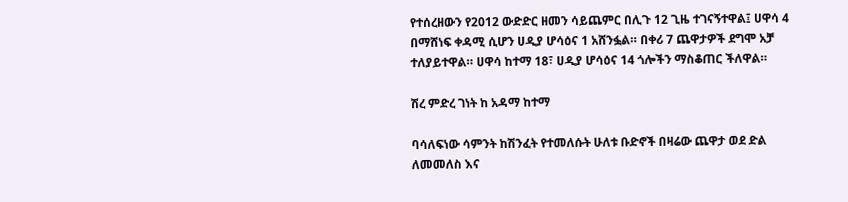የተሰረዘውን የ2012 ውድድር ዘመን ሳይጨምር በሊጉ 12 ጊዜ ተገናኝተዋል፤ ሀዋሳ 4 በማሸነፍ ቀዳሚ ሲሆን ሀዲያ ሆሳዕና 1 አሸንፏል። በቀሪ 7 ጨዋታዎች ደግሞ አቻ ተለያይተዋል። ሀዋሳ ከተማ 18፣ ሀዲያ ሆሳዕና 14 ጎሎችን ማስቆጠር ችለዋል።

ሽረ ምድረ ገነት ከ አዳማ ከተማ

ባሳለፍነው ሳምንት ከሽንፈት የተመለሱት ሁለቱ ቡድኖች በዛሬው ጨዋታ ወደ ድል ለመመለስ እና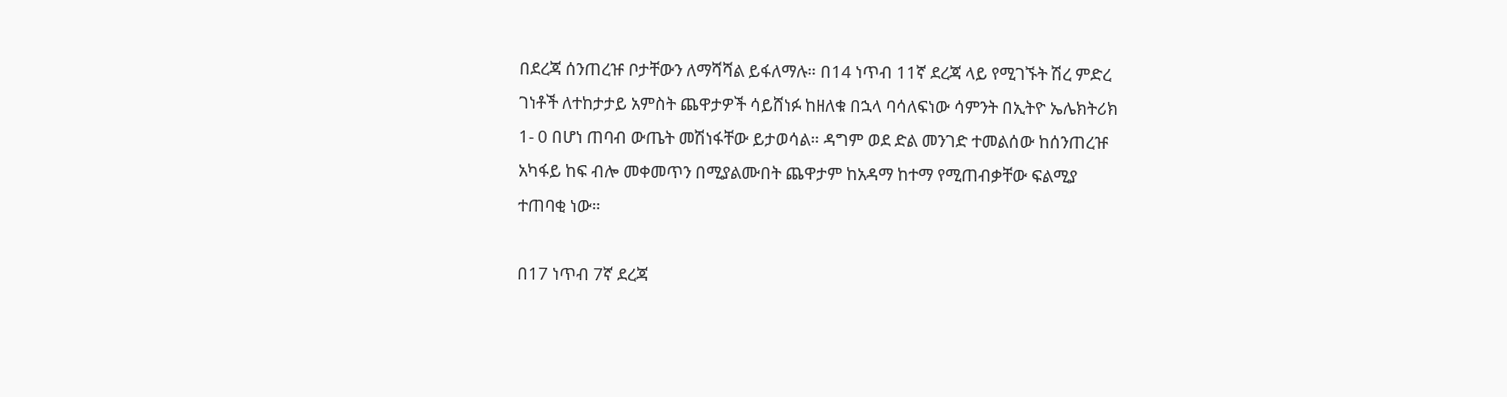በደረጃ ሰንጠረዡ ቦታቸውን ለማሻሻል ይፋለማሉ። በ14 ነጥብ 11ኛ ደረጃ ላይ የሚገኙት ሽረ ምድረ ገነቶች ለተከታታይ አምስት ጨዋታዎች ሳይሸነፉ ከዘለቁ በኋላ ባሳለፍነው ሳምንት በኢትዮ ኤሌክትሪክ 1- 0 በሆነ ጠባብ ውጤት መሽነፋቸው ይታወሳል። ዳግም ወደ ድል መንገድ ተመልሰው ከሰንጠረዡ አካፋይ ከፍ ብሎ መቀመጥን በሚያልሙበት ጨዋታም ከአዳማ ከተማ የሚጠብቃቸው ፍልሚያ ተጠባቂ ነው።

በ17 ነጥብ 7ኛ ደረጃ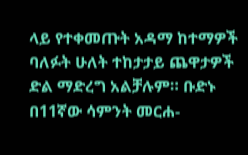ላይ የተቀመጡት አዳማ ከተማዎች ባለፉት ሁለት ተከታታይ ጨዋታዎች ድል ማድረግ አልቻሉም። ቡድኑ በ11ኛው ሳምንት መርሐ-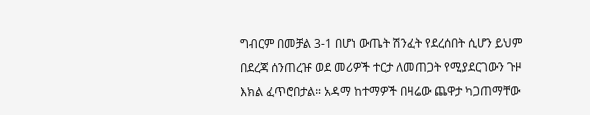ግብርም በመቻል 3-1 በሆነ ውጤት ሽንፈት የደረሰበት ሲሆን ይህም በደረጃ ሰንጠረዡ ወደ መሪዎች ተርታ ለመጠጋት የሚያደርገውን ጉዞ እክል ፈጥሮበታል። አዳማ ከተማዎች በዛሬው ጨዋታ ካጋጠማቸው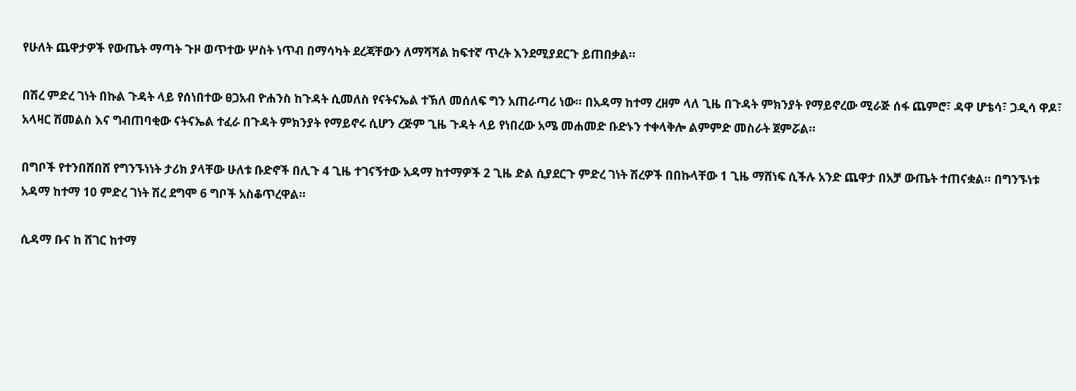የሁለት ጨዋታዎች የውጤት ማጣት ጉዞ ወጥተው ሦስት ነጥብ በማሳካት ደረጃቸውን ለማሻሻል ከፍተኛ ጥረት እንደሚያደርጉ ይጠበቃል።

በሽረ ምድረ ገነት በኩል ጉዳት ላይ የሰነበተው ፀጋአብ ዮሐንስ ከጉዳት ሲመለስ የናትናኤል ተኽለ መሰለፍ ግን አጠራጣሪ ነው። በአዳማ ከተማ ረዘም ላለ ጊዜ በጉዳት ምክንያት የማይኖረው ሚራጅ ሰፋ ጨምሮ፣ ዳዋ ሆቴሳ፣ ጋዲሳ ዋዶ፣ አላዛር ሽመልስ እና ግብጠባቂው ናትናኤል ተፈራ በጉዳት ምክንያት የማይኖሩ ሲሆን ረጅም ጊዜ ጉዳት ላይ የነበረው አሜ መሐመድ ቡድኑን ተቀላቅሎ ልምምድ መስራት ጀምሯል።

በግቦች የተንበሸበሸ የግንኙነነት ታሪክ ያላቸው ሁለቱ ቡድኖች በሊጉ 4 ጊዜ ተገናኝተው አዳማ ከተማዎች 2 ጊዜ ድል ሲያደርጉ ምድረ ገነት ሽረዎች በበኩላቸው 1 ጊዜ ማሸነፍ ሲችሉ አንድ ጨዋታ በአቻ ውጤት ተጠናቋል። በግንኙነቱ አዳማ ከተማ 10 ምድረ ገነት ሽረ ደግሞ 6 ግቦች አስቆጥረዋል።

ሲዳማ ቡና ከ ሸገር ከተማ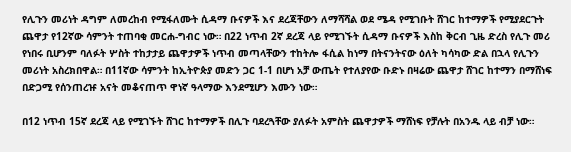የሊጉን መሪነት ዳግም ለመረከብ የሚፋለሙት ሲዳማ ቡናዎች እና ደረጃቸውን ለማሻሻል ወደ ሜዳ የሚገቡት ሸገር ከተማዎች የሚያደርጉት ጨዋታ የ12ኛው ሳምንት ተጠባቂ መርሐ-ግብር ነው። በ22 ነጥብ 2ኛ ደረጃ ላይ የሚገኙት ሲዳማ ቡናዎች እስከ ቅርብ ጊዜ ድረስ የሊጉ መሪ የነበሩ ቢሆንም ባለፉት ሦስት ተከታታይ ጨዋታዎች ነጥብ መጣላቸውን ተከትሎ ፋሲል ከነማ በትናንትናው ዕለት ካሳካው ድል በኋላ የሊጉን መሪነት አስረክበዋል። በ11ኛው ሳምንት ከኢትዮጵያ መድን ጋር 1-1 በሆነ አቻ ውጤት የተለያየው ቡድኑ በዛሬው ጨዋታ ሸገር ከተማን በማሸነፍ በድጋሚ የሰንጠረዡ አናት መቆናጠጥ ዋነኛ ዓላማው እንደሚሆን እሙን ነው።

በ12 ነጥብ 15ኛ ደረጃ ላይ የሚገኙት ሸገር ከተማዎች በሊጉ ባደረጓቸው ያለፉት አምስት ጨዋታዎች ማሸነፍ የቻሉት በአንዱ ላይ ብቻ ነው።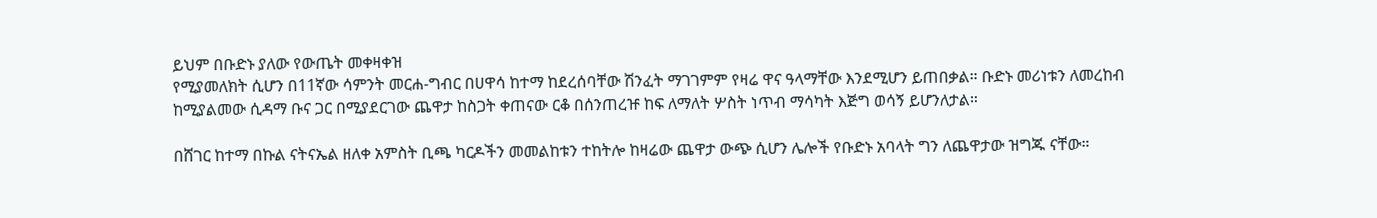ይህም በቡድኑ ያለው የውጤት መቀዛቀዝ
የሚያመለክት ሲሆን በ11ኛው ሳምንት መርሐ-ግብር በሀዋሳ ከተማ ከደረሰባቸው ሽንፈት ማገገምም የዛሬ ዋና ዓላማቸው እንደሚሆን ይጠበቃል። ቡድኑ መሪነቱን ለመረከብ ከሚያልመው ሲዳማ ቡና ጋር በሚያደርገው ጨዋታ ከስጋት ቀጠናው ርቆ በሰንጠረዡ ከፍ ለማለት ሦስት ነጥብ ማሳካት እጅግ ወሳኝ ይሆንለታል።

በሸገር ከተማ በኩል ናትናኤል ዘለቀ አምስት ቢጫ ካርዶችን መመልከቱን ተከትሎ ከዛሬው ጨዋታ ውጭ ሲሆን ሌሎች የቡድኑ አባላት ግን ለጨዋታው ዝግጁ ናቸው።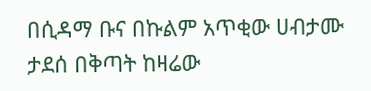በሲዳማ ቡና በኩልም አጥቂው ሀብታሙ ታደሰ በቅጣት ከዛሬው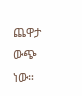ጨዋታ ውጭ ነው።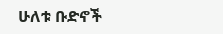ሁለቱ ቡድኖች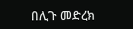በሊጉ መድረክ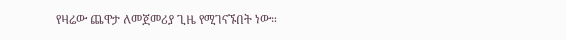የዛሬው ጨዋታ ለመጀመሪያ ጊዜ የሚገናኙበት ነው።